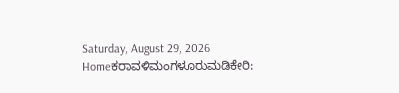Saturday, August 29, 2026
Homeಕರಾವಳಿಮಂಗಳೂರುಮಡಿಕೇರಿ: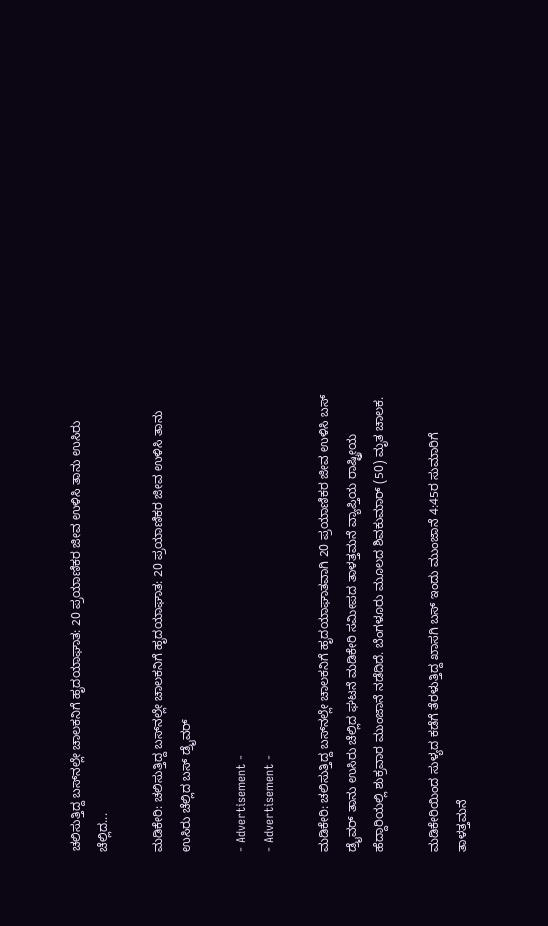ಚಲಿಸುತ್ತಿದ್ದ ಬಸ್‌ನಲ್ಲೇ ಚಾಲಕನಿಗೆ ಹೃದಯಾಘಾತ: 20 ಪ್ರಯಾಣಿಕರ ಜೀವ ಉಳಿಸಿ ತಾನು ಉಸಿರು ಚೆಲ್ಲಿದ...

ಮಡಿಕೇರಿ: ಚಲಿಸುತ್ತಿದ್ದ ಬಸ್‌ನಲ್ಲೇ ಚಾಲಕನಿಗೆ ಹೃದಯಾಘಾತ: 20 ಪ್ರಯಾಣಿಕರ ಜೀವ ಉಳಿಸಿ ತಾನು ಉಸಿರು ಚೆಲ್ಲಿದ ಬಸ್ ಡ್ರೈವರ್

- Advertisement -
- Advertisement -

ಮಡಿಕೇರಿ: ಚಲಿಸುತ್ತಿದ್ದ ಬಸ್‌ನಲ್ಲೇ ಚಾಲಕನಿಗೆ ಹೃದಯಾಘಾತವಾಗಿ 20 ಪ್ರಯಾಣಿಕರ ಜೀವ ಉಳಿಸಿ ಬಸ್ ಡ್ರೈವರ್ ತಾನು ಉಸಿರು ಚೆಲ್ಲಿದ ಘಟನೆ ಮಡಿಕೇರಿ ಸಮೀಪದ ತಾಳತ್ತಮನೆ ವ್ಯಾಪ್ತಿಯ ರಾಷ್ಟ್ರೀಯ ಹೆದ್ದಾರಿಯಲ್ಲಿ ಶುಕ್ರವಾರ ಮುಂಜಾನೆ ನಡೆದಿದೆ. ಬೆಂಗಳೂರು ಮೂಲದ ಶಿವಕುಮಾರ್ (50) ಮೃತ ಚಾಲಕ.

ಮಡಿಕೇರಿಯಿಂದ ಸುಳ್ಯದ ಕಡೆಗೆ ತೆರಳುತ್ತಿದ್ದ ಖಾಸಗಿ ಬಸ್ ಇಂದು ಮುಂಜಾನೆ 4:45ರ ಸುಮಾರಿಗೆ ತಾಳತ್ತಮನೆ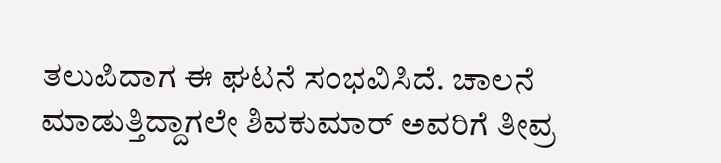ತಲುಪಿದಾಗ ಈ ಘಟನೆ ಸಂಭವಿಸಿದೆ. ಚಾಲನೆ ಮಾಡುತ್ತಿದ್ದಾಗಲೇ ಶಿವಕುಮಾರ್ ಅವರಿಗೆ ತೀವ್ರ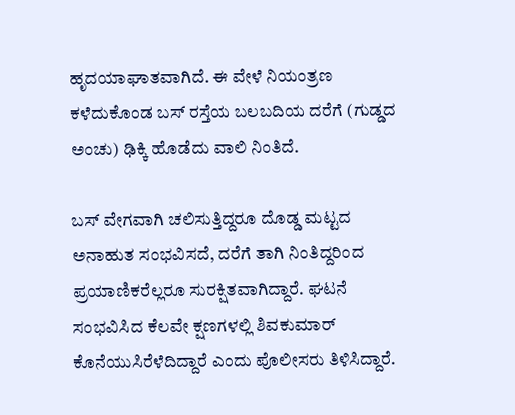ಹೃದಯಾಘಾತವಾಗಿದೆ. ಈ ವೇಳೆ ನಿಯಂತ್ರಣ ಕಳೆದುಕೊಂಡ ಬಸ್ ರಸ್ತೆಯ ಬಲಬದಿಯ ದರೆಗೆ (ಗುಡ್ಡದ ಅಂಚು) ಢಿಕ್ಕಿ ಹೊಡೆದು ವಾಲಿ ನಿಂತಿದೆ.

ಬಸ್ ವೇಗವಾಗಿ ಚಲಿಸುತ್ತಿದ್ದರೂ ದೊಡ್ಡ ಮಟ್ಟದ ಅನಾಹುತ ಸಂಭವಿಸದೆ, ದರೆಗೆ ತಾಗಿ ನಿಂತಿದ್ದರಿಂದ ಪ್ರಯಾಣಿಕರೆಲ್ಲರೂ ಸುರಕ್ಷಿತವಾಗಿದ್ದಾರೆ. ಘಟನೆ ಸಂಭವಿಸಿದ ಕೆಲವೇ ಕ್ಷಣಗಳಲ್ಲಿ ಶಿವಕುಮಾರ್ ಕೊನೆಯುಸಿರೆಳೆದಿದ್ದಾರೆ ಎಂದು ಪೊಲೀಸರು ತಿಳಿಸಿದ್ದಾರೆ.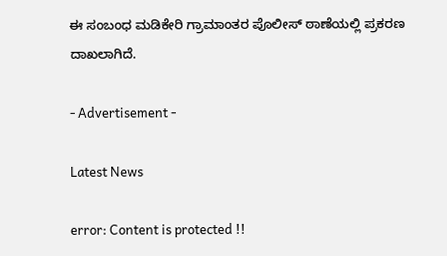ಈ ಸಂಬಂಧ ಮಡಿಕೇರಿ ಗ್ರಾಮಾಂತರ ಪೊಲೀಸ್ ಠಾಣೆಯಲ್ಲಿ ಪ್ರಕರಣ ದಾಖಲಾಗಿದೆ.

- Advertisement -

Latest News

error: Content is protected !!